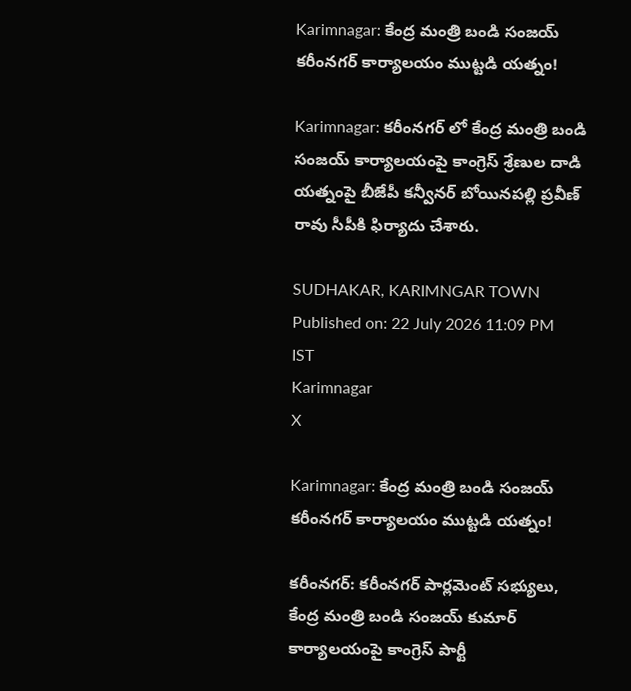Karimnagar: కేంద్ర మంత్రి బండి సంజయ్ కరీంనగర్ కార్యాలయం ముట్టడి యత్నం!

Karimnagar: కరీంనగర్ లో కేంద్ర మంత్రి బండి సంజయ్ కార్యాలయంపై కాంగ్రెస్ శ్రేణుల దాడి యత్నంపై బీజేపీ కన్వీనర్ బోయినపల్లి ప్రవీణ్ రావు సీపీకి ఫిర్యాదు చేశారు.

SUDHAKAR, KARIMNGAR TOWN
Published on: 22 July 2026 11:09 PM IST
Karimnagar
X

Karimnagar: కేంద్ర మంత్రి బండి సంజయ్ కరీంనగర్ కార్యాలయం ముట్టడి యత్నం!

కరీంనగర్: కరీంనగర్ పార్లమెంట్ సభ్యులు, కేంద్ర మంత్రి బండి సంజయ్ కుమార్ కార్యాలయంపై కాంగ్రెస్ పార్టీ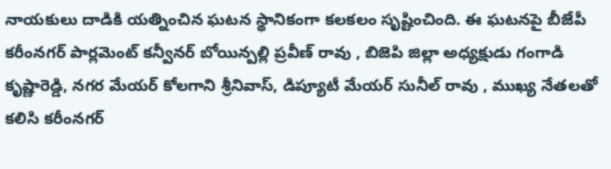నాయకులు దాడికి యత్నించిన ఘటన స్థానికంగా కలకలం సృష్టించింది. ఈ ఘటనపై బీజేపీ కరీంనగర్ పార్లమెంట్ కన్వీనర్ బోయిన్పల్లి ప్రవీణ్ రావు , బిజెపి జిల్లా అధ్యక్షుడు గంగాడి కృష్ణారెడ్డి, నగర మేయర్ కోలగాని శ్రీనివాస్, డిప్యూటీ మేయర్ సునీల్ రావు , ముఖ్య నేతలతో కలిసి కరీంనగర్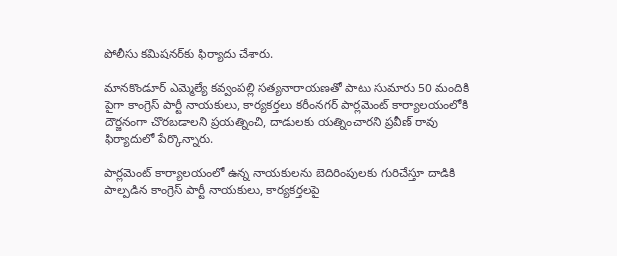పోలీసు కమిషనర్‌కు ఫిర్యాదు చేశారు.

మానకొండూర్ ఎమ్మెల్యే కవ్వంపల్లి సత్యనారాయణతో పాటు సుమారు 50 మందికి పైగా కాంగ్రెస్ పార్టీ నాయకులు, కార్యకర్తలు కరీంనగర్ పార్లమెంట్ కార్యాలయంలోకి దౌర్జనంగా చొరబడాలని ప్రయత్నించి, దాడులకు యత్నించారని ప్రవీణ్ రావు ఫిర్యాదులో పేర్కొన్నారు.

పార్లమెంట్ కార్యాలయంలో ఉన్న నాయకులను బెదిరింపులకు గురిచేస్తూ దాడికి పాల్పడిన కాంగ్రెస్ పార్టీ నాయకులు, కార్యకర్తలపై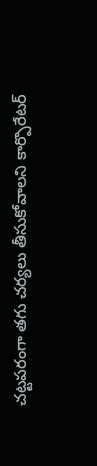చట్టపరంగా తగు చర్యలు తీసుకోవాలని కార్పొరేటర్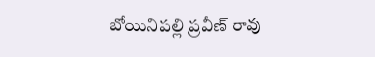బోయినిపల్లి ప్రవీణ్ రావు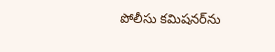పోలీసు కమిషనర్‌ను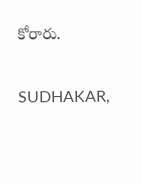కోరారు.

SUDHAKAR,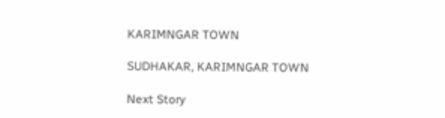KARIMNGAR TOWN

SUDHAKAR, KARIMNGAR TOWN

Next Story